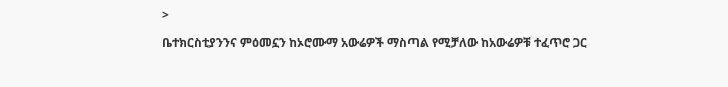>

ቤተክርስቲያንንና ምዕመኗን ከኦሮሙማ አውሬዎች ማስጣል የሚቻለው ከአውሬዎቹ ተፈጥሮ ጋር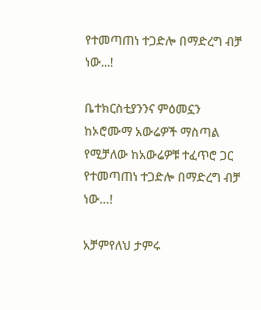የተመጣጠነ ተጋድሎ በማድረግ ብቻ ነው...!

ቤተክርስቲያንንና ምዕመኗን ከኦሮሙማ አውሬዎች ማስጣል የሚቻለው ከአውሬዎቹ ተፈጥሮ ጋር የተመጣጠነ ተጋድሎ በማድረግ ብቻ ነው…!

አቻምየለህ ታምሩ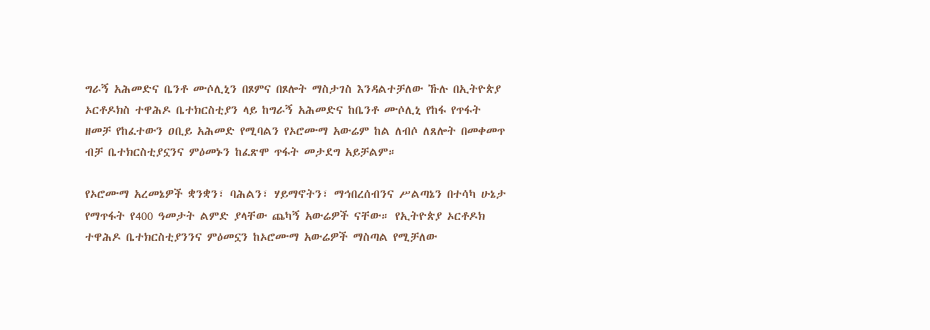ግራኝ አሕመድና ቤንቶ ሙሶሊኒን በጾምና በጾሎት ማስታገስ እንዳልተቻለው ኹሉ በኢትዮጵያ ኦርቶዶክስ ተዋሕዶ ቤተክርስቲያን ላይ ከግራኝ አሕመድና ከቤንቶ ሙሶሊኒ የከፋ የጥፋት ዘመቻ የከፈተውን ዐቢይ አሕመድ የሚባልን የኦሮሙማ አውሬም ከል ለብሶ ለጸሎት በመቀመጥ ብቻ ቤተክርስቲያኗንና ምዕመኑን ከፈጽሞ ጥፋት መታደግ አይቻልም።

የኦሮሙማ አረመኔዎች ቋንቋን፣ ባሕልን፣ ሃይማኖትን፣ ማኅበረሰብንና ሥልጣኔን በተሳካ ሁኔታ የማጥፋት የ400 ዓመታት ልምድ ያላቸው ጨካኝ አውሬዎች ናቸው። የኢትዮጵያ ኦርቶዶክ ተዋሕዶ ቤተክርስቲያንንና ምዕመኗን ከኦሮሙማ አውሬዎች ማስጣል የሚቻለው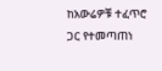ከአውሬዎቹ ተፈጥሮ ጋር የተመጣጠነ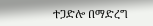ተጋድሎ በማድረግ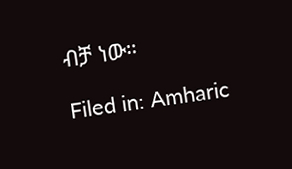ብቻ ነው።

Filed in: Amharic